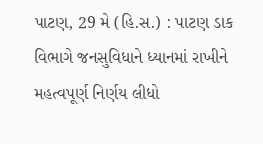પાટણ, 29 મે (હિ.સ.) : પાટણ ડાક વિભાગે જનસુવિધાને ધ્યાનમાં રાખીને મહત્વપૂર્ણ નિર્ણય લીધો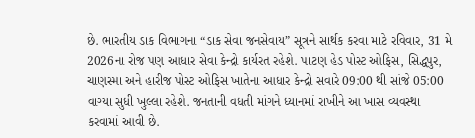છે. ભારતીય ડાક વિભાગના “ડાક સેવા જનસેવાય” સૂત્રને સાર્થક કરવા માટે રવિવાર, 31 મે 2026ના રોજ પણ આધાર સેવા કેન્દ્રો કાર્યરત રહેશે. પાટણ હેડ પોસ્ટ ઓફિસ, સિદ્ધપુર, ચાણસ્મા અને હારીજ પોસ્ટ ઓફિસ ખાતેના આધાર કેન્દ્રો સવારે 09:00 થી સાંજે 05:00 વાગ્યા સુધી ખુલ્લા રહેશે. જનતાની વધતી માંગને ધ્યાનમાં રાખીને આ ખાસ વ્યવસ્થા કરવામાં આવી છે.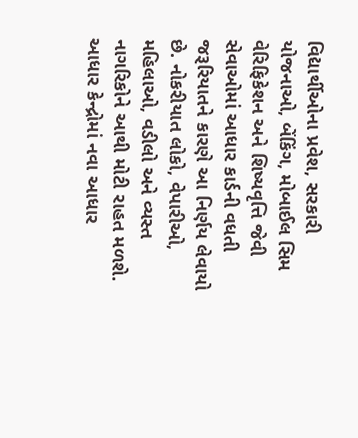વિદ્યાર્થીઓના પ્રવેશ, સરકારી યોજનાઓ, બેંકિંગ, મોબાઈલ સિમ વેરિફિકેશન અને શિષ્યવૃત્તિ જેવી સેવાઓમાં આધાર કાર્ડની વધતી જરૂરિયાતને કારણે આ નિર્ણય લેવાયો છે. નોકરીયાત લોકો, વેપારીઓ, મહિલાઓ, વડીલો અને વ્યસ્ત નાગરિકોને આથી મોટી રાહત મળશે. આધાર કેન્દ્રોમાં નવા આધાર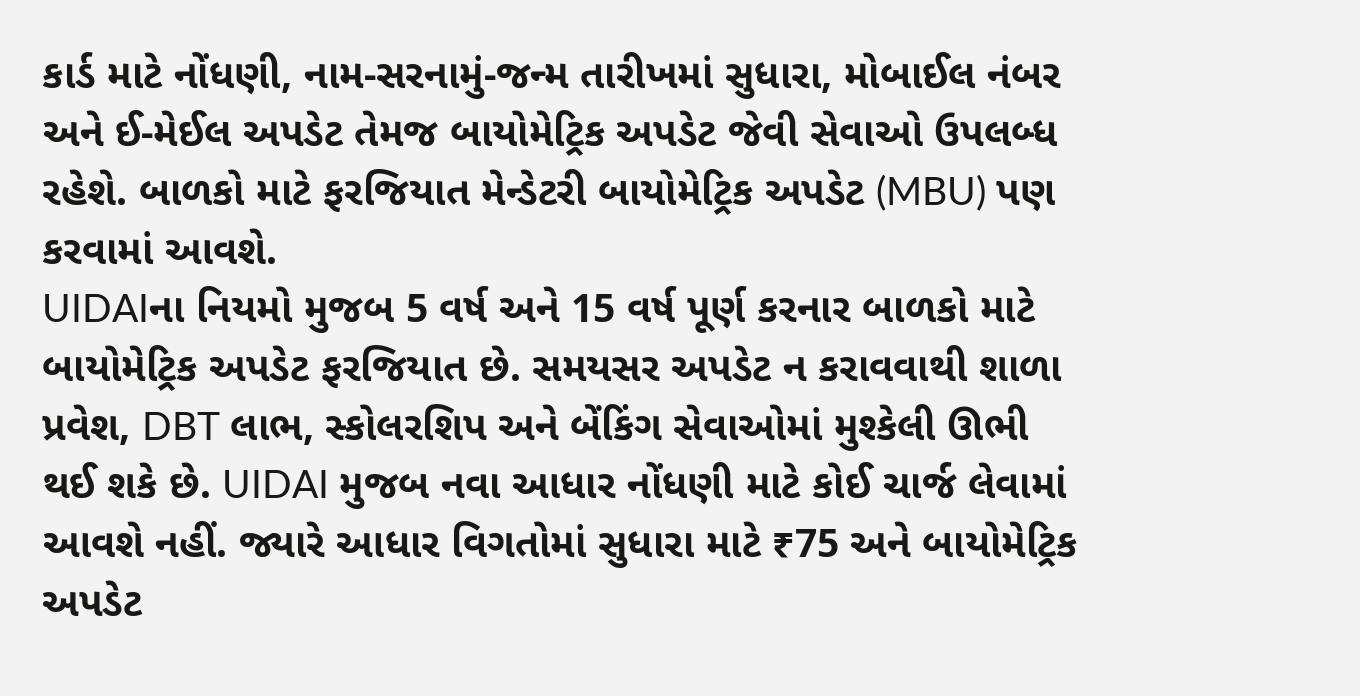કાર્ડ માટે નોંધણી, નામ-સરનામું-જન્મ તારીખમાં સુધારા, મોબાઈલ નંબર અને ઈ-મેઈલ અપડેટ તેમજ બાયોમેટ્રિક અપડેટ જેવી સેવાઓ ઉપલબ્ધ રહેશે. બાળકો માટે ફરજિયાત મેન્ડેટરી બાયોમેટ્રિક અપડેટ (MBU) પણ કરવામાં આવશે.
UIDAIના નિયમો મુજબ 5 વર્ષ અને 15 વર્ષ પૂર્ણ કરનાર બાળકો માટે બાયોમેટ્રિક અપડેટ ફરજિયાત છે. સમયસર અપડેટ ન કરાવવાથી શાળા પ્રવેશ, DBT લાભ, સ્કોલરશિપ અને બેંકિંગ સેવાઓમાં મુશ્કેલી ઊભી થઈ શકે છે. UIDAI મુજબ નવા આધાર નોંધણી માટે કોઈ ચાર્જ લેવામાં આવશે નહીં. જ્યારે આધાર વિગતોમાં સુધારા માટે ₹75 અને બાયોમેટ્રિક અપડેટ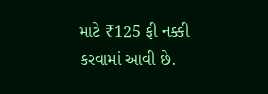માટે ₹125 ફી નક્કી કરવામાં આવી છે.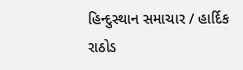હિન્દુસ્થાન સમાચાર / હાર્દિક રાઠોડ